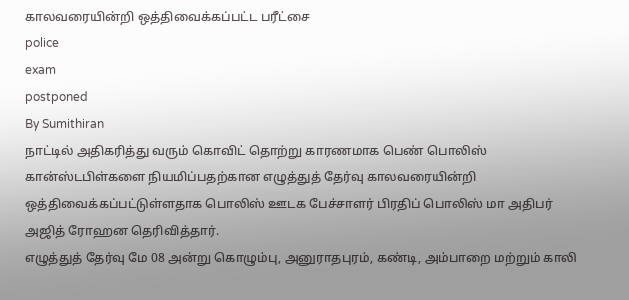காலவரையின்றி ஒத்திவைக்கப்பட்ட பரீட்சை
police
exam
postponed
By Sumithiran
நாட்டில் அதிகரித்து வரும் கொவிட் தொற்று காரணமாக பெண் பொலிஸ் கான்ஸ்டபிள்களை நியமிப்பதற்கான எழுத்துத் தேர்வு காலவரையின்றி ஒத்திவைக்கப்பட்டுள்ளதாக பொலிஸ் ஊடக பேச்சாளர் பிரதிப் பொலிஸ் மா அதிபர் அஜித் ரோஹன தெரிவித்தார்.
எழுத்துத் தேர்வு மே 08 அன்று கொழும்பு, அனுராதபுரம், கண்டி, அம்பாறை மற்றும் காலி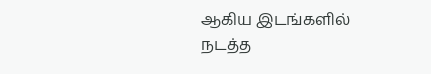ஆகிய இடங்களில் நடத்த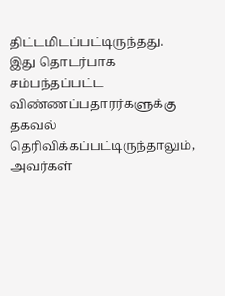திட்டமிடப்பட்டிருந்தது.
இது தொடர்பாக சம்பந்தப்பட்ட விண்ணப்பதாரர்களுக்கு தகவல் தெரிவிக்கப்பட்டிருந்தாலும், அவர்கள்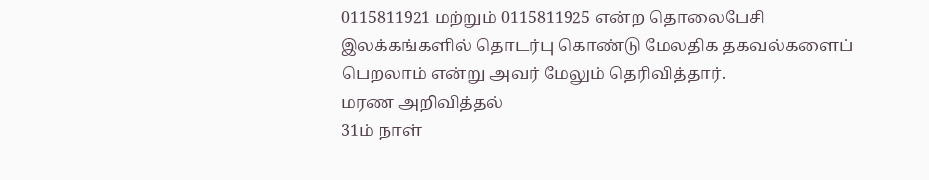0115811921 மற்றும் 0115811925 என்ற தொலைபேசி இலக்கங்களில் தொடர்பு கொண்டு மேலதிக தகவல்களைப் பெறலாம் என்று அவர் மேலும் தெரிவித்தார்.
மரண அறிவித்தல்
31ம் நாள்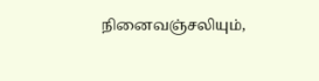நினைவஞ்சலியும்,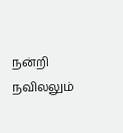நன்றி நவிலலும்